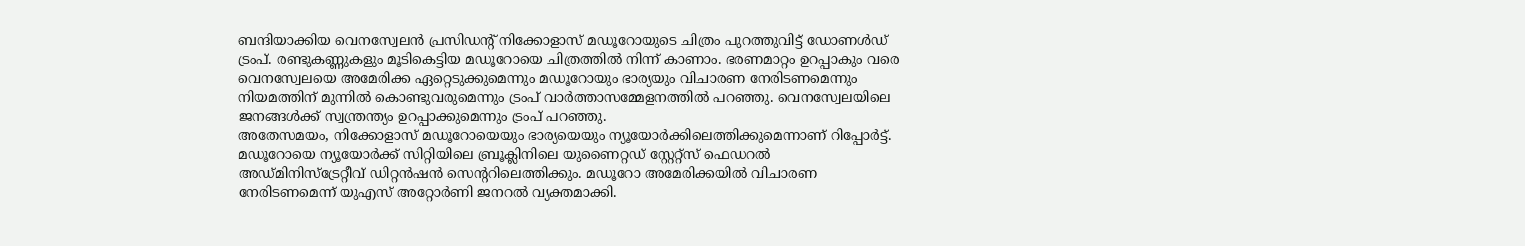ബന്ദിയാക്കിയ വെനസ്വേലൻ പ്രസിഡൻ്റ് നിക്കോളാസ് മഡൂറോയുടെ ചിത്രം പുറത്തുവിട്ട് ഡോണൾഡ് ട്രംപ്. രണ്ടുകണ്ണുകളും മൂടികെട്ടിയ മഡൂറോയെ ചിത്രത്തിൽ നിന്ന് കാണാം. ഭരണമാറ്റം ഉറപ്പാകും വരെ വെനസ്വേലയെ അമേരിക്ക ഏറ്റെടുക്കുമെന്നും മഡൂറോയും ഭാര്യയും വിചാരണ നേരിടണമെന്നും നിയമത്തിന് മുന്നിൽ കൊണ്ടുവരുമെന്നും ട്രംപ് വാർത്താസമ്മേളനത്തിൽ പറഞ്ഞു. വെനസ്വേലയിലെ ജനങ്ങൾക്ക് സ്വന്ത്രന്ത്യം ഉറപ്പാക്കുമെന്നും ട്രംപ് പറഞ്ഞു.
അതേസമയം, നിക്കോളാസ് മഡൂറോയെയും ഭാര്യയെയും ന്യൂയോർക്കിലെത്തിക്കുമെന്നാണ് റിപ്പോർട്ട്. മഡൂറോയെ ന്യൂയോർക്ക് സിറ്റിയിലെ ബ്രൂക്ലിനിലെ യുണൈറ്റഡ് സ്റ്റേറ്റ്സ് ഫെഡറൽ അഡ്മിനിസ്ട്രേറ്റീവ് ഡിറ്റൻഷൻ സെൻ്ററിലെത്തിക്കും. മഡൂറോ അമേരിക്കയിൽ വിചാരണ നേരിടണമെന്ന് യുഎസ് അറ്റോർണി ജനറൽ വ്യക്തമാക്കി.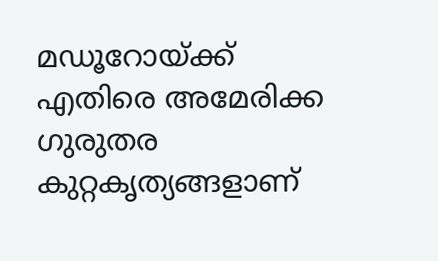മഡൂറോയ്ക്ക് എതിരെ അമേരിക്ക ഗുരുതര കുറ്റകൃത്യങ്ങളാണ്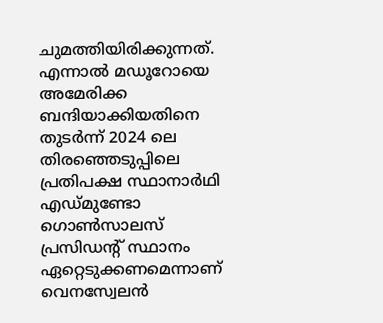ചുമത്തിയിരിക്കുന്നത്. എന്നാൽ മഡൂറോയെ അമേരിക്ക ബന്ദിയാക്കിയതിനെ തുടർന്ന് 2024 ലെ തിരഞ്ഞെടുപ്പിലെ പ്രതിപക്ഷ സ്ഥാനാർഥി എഡ്മുണ്ടോ ഗൊൺസാലസ് പ്രസിഡന്റ് സ്ഥാനം ഏറ്റെടുക്കണമെന്നാണ് വെനസ്വേലൻ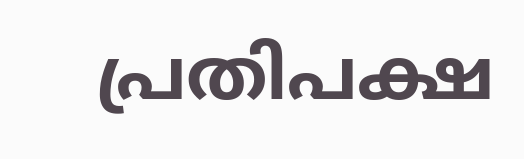പ്രതിപക്ഷ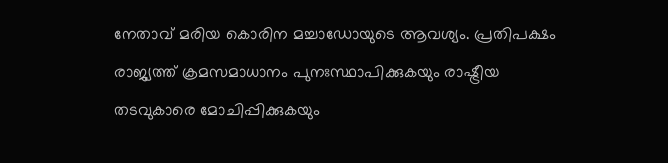നേതാവ് മരിയ കൊരിന മച്ചാഡോയുടെ ആവശ്യം. പ്രതിപക്ഷം രാജ്യത്ത് ക്രമസമാധാനം പുനഃസ്ഥാപിക്കുകയും രാഷ്ട്രീയ തടവുകാരെ മോചിപ്പിക്കുകയും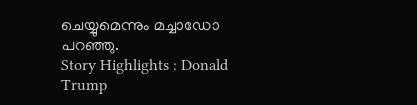ചെയ്യുമെന്നും മച്ചാഡോ പറഞ്ഞു.
Story Highlights : Donald Trump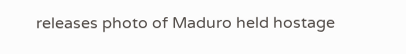releases photo of Maduro held hostage